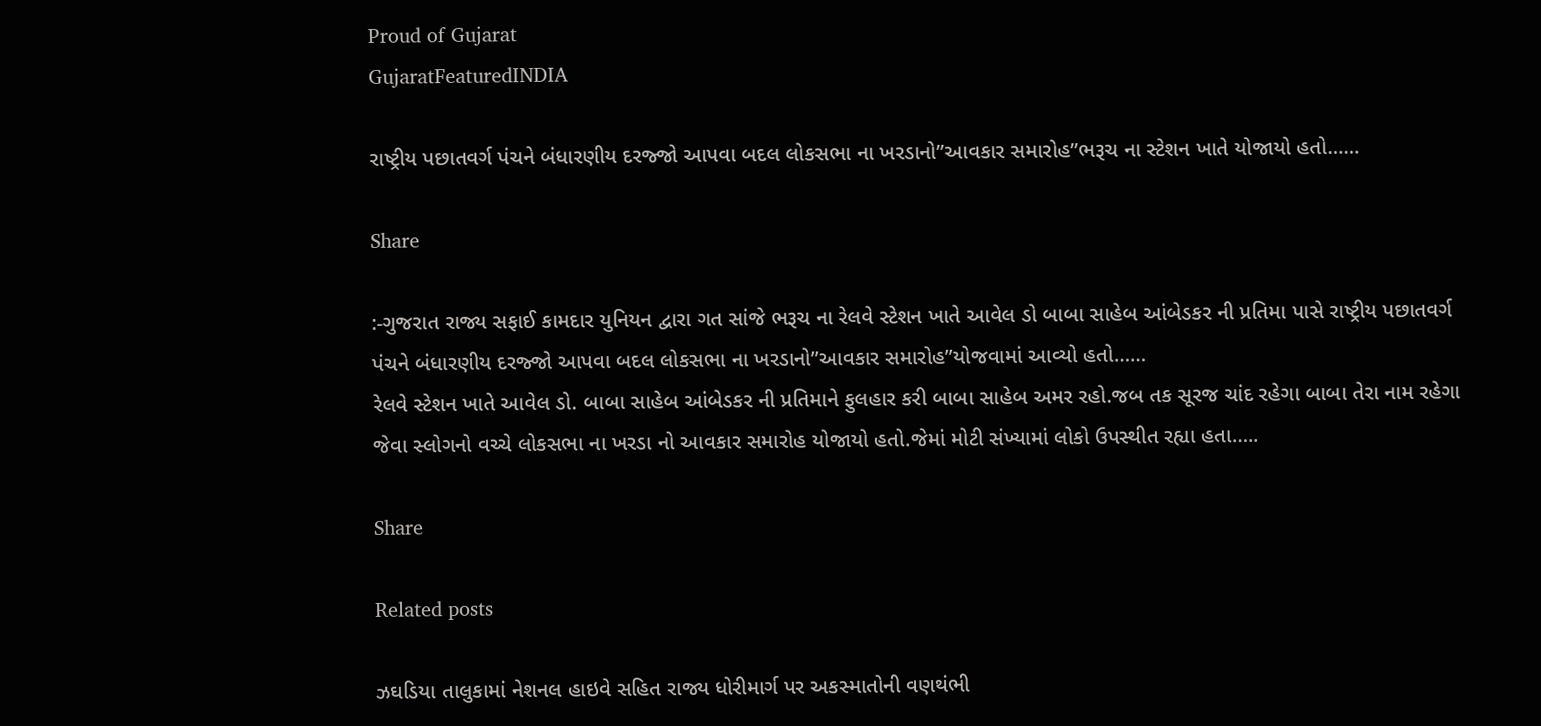Proud of Gujarat
GujaratFeaturedINDIA

રાષ્ટ્રીય પછાતવર્ગ પંચને બંધારણીય દરજ્જો આપવા બદલ લોકસભા ના ખરડાનો”આવકાર સમારોહ”ભરૂચ ના સ્ટેશન ખાતે યોજાયો હતો……

Share

:-ગુજરાત રાજ્ય સફાઈ કામદાર યુનિયન દ્વારા ગત સાંજે ભરૂચ ના રેલવે સ્ટેશન ખાતે આવેલ ડો બાબા સાહેબ આંબેડકર ની પ્રતિમા પાસે રાષ્ટ્રીય પછાતવર્ગ પંચને બંધારણીય દરજ્જો આપવા બદલ લોકસભા ના ખરડાનો”આવકાર સમારોહ”યોજવામાં આવ્યો હતો……
રેલવે સ્ટેશન ખાતે આવેલ ડો. બાબા સાહેબ આંબેડકર ની પ્રતિમાને ફુલહાર કરી બાબા સાહેબ અમર રહો.જબ તક સૂરજ ચાંદ રહેગા બાબા તેરા નામ રહેગા જેવા સ્લોગનો વચ્ચે લોકસભા ના ખરડા નો આવકાર સમારોહ યોજાયો હતો.જેમાં મોટી સંખ્યામાં લોકો ઉપસ્થીત રહ્યા હતા…..

Share

Related posts

ઝઘડિયા તાલુકામાં નેશનલ હાઇવે સહિત રાજ્ય ધોરીમાર્ગ પર અકસ્માતોની વણથંભી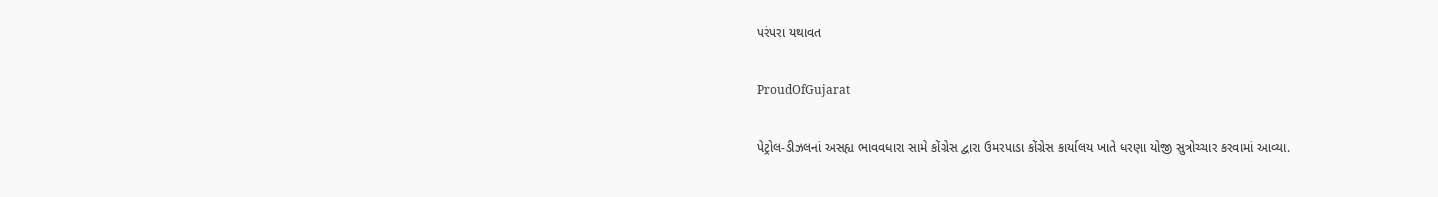પરંપરા યથાવત

ProudOfGujarat

પેટ્રોલ-ડીઝલનાં અસહ્ય ભાવવધારા સામે કોંગ્રેસ દ્વારા ઉમરપાડા કોંગ્રેસ કાર્યાલય ખાતે ધરણા યોજી સુત્રોચ્ચાર કરવામાં આવ્યા.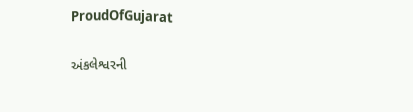ProudOfGujarat

અંકલેશ્વરની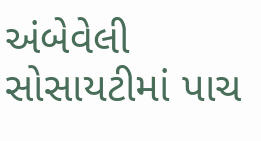અંબેવેલી સોસાયટીમાં પાચ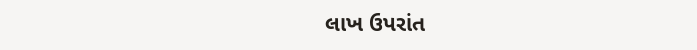લાખ ઉપરાંત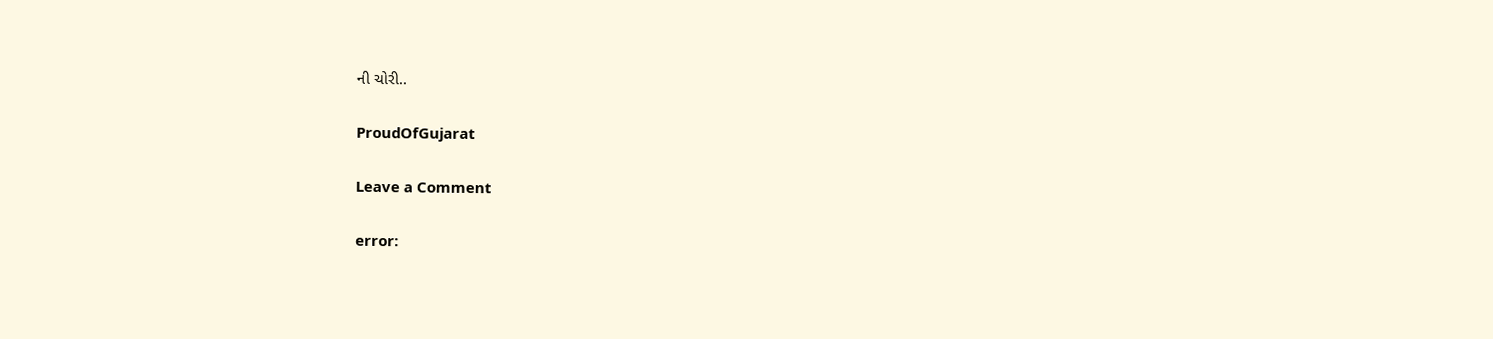ની ચોરી..

ProudOfGujarat

Leave a Comment

error: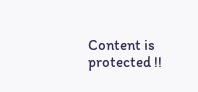Content is protected !!